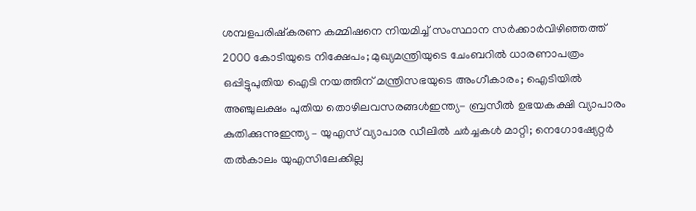ശമ്പളപരിഷ്കരണ കമ്മിഷനെ നിയമിച്ച് സംസ്ഥാന സർക്കാർവിഴിഞ്ഞത്ത് 2000 കോടിയുടെ നിക്ഷേപം; മുഖ്യമന്ത്രിയുടെ ചേംബറിൽ ധാരണാപത്രം ഒപ്പിട്ടുപുതിയ ഐടി നയത്തിന് മന്ത്രിസഭയുടെ അംഗീകാരം; ഐടിയിൽ അഞ്ചുലക്ഷം പുതിയ തൊഴിലവസരങ്ങൾഇന്ത്യ- ബ്രസീൽ ഉഭയകക്ഷി വ്യാപാരം കുതിക്കുന്നുഇന്ത്യ – യുഎസ് വ്യാപാര ഡീലിൽ ചർച്ചകൾ മാറ്റി; നെഗോഷ്യേറ്റർ തൽകാലം യുഎസിലേക്കില്ല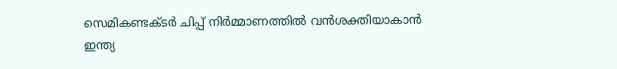സെമികണ്ടക്ടർ ചിപ്പ് നിർമ്മാണത്തിൽ വൻശക്തിയാകാൻ ഇന്ത്യ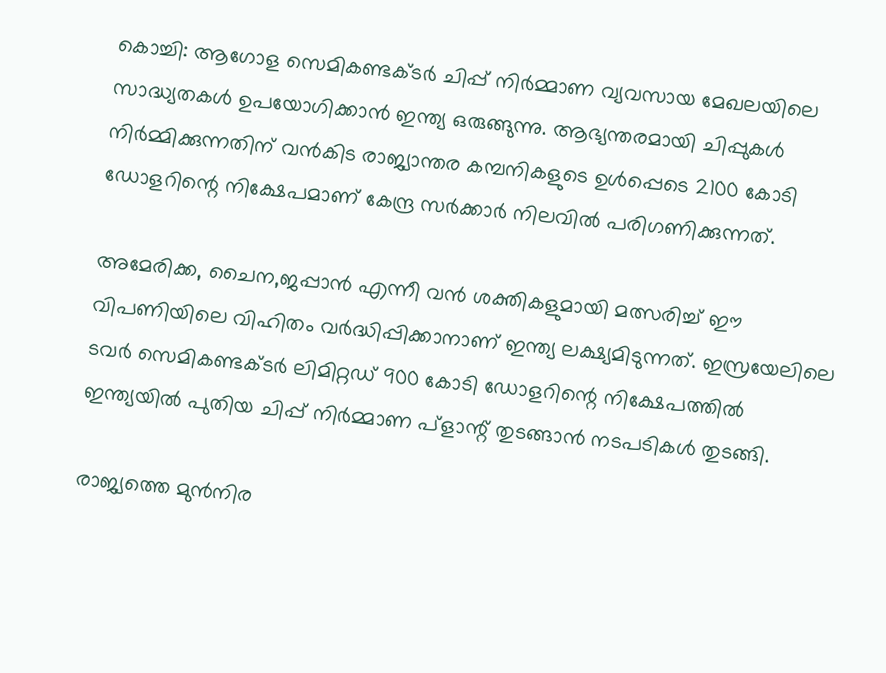കൊച്ചി: ആഗോള സെമികണ്ടക്ടർ ചിപ്പ് നിർമ്മാണ വ്യവസായ മേഖലയിലെ സാദ്ധ്യതകൾ ഉപയോഗിക്കാൻ ഇന്ത്യ ഒരുങ്ങുന്നു. ആഭ്യന്തരമായി ചിപ്പുകൾ നിർമ്മിക്കുന്നതിന് വൻകിട രാജ്യാന്തര കമ്പനികളുടെ ഉൾപ്പെടെ 2100 കോടി ഡോളറിന്റെ നിക്ഷേപമാണ് കേന്ദ്ര സർക്കാർ നിലവിൽ പരിഗണിക്കുന്നത്.

അമേരിക്ക, ചൈന,ജപ്പാൻ എന്നീ വൻ ശക്തികളുമായി മത്സരിച്ച് ഈ വിപണിയിലെ വിഹിതം വർദ്ധിപ്പിക്കാനാണ് ഇന്ത്യ ലക്ഷ്യമിടുന്നത്. ഇസ്രയേലിലെ ടവർ സെമികണ്ടക്ടർ ലിമിറ്റഡ് 900 കോടി ഡോളറിന്റെ നിക്ഷേപത്തിൽ ഇന്ത്യയിൽ പുതിയ ചിപ്പ് നിർമ്മാണ പ്ളാന്റ് തുടങ്ങാൻ നടപടികൾ തുടങ്ങി.

രാജ്യത്തെ മുൻനിര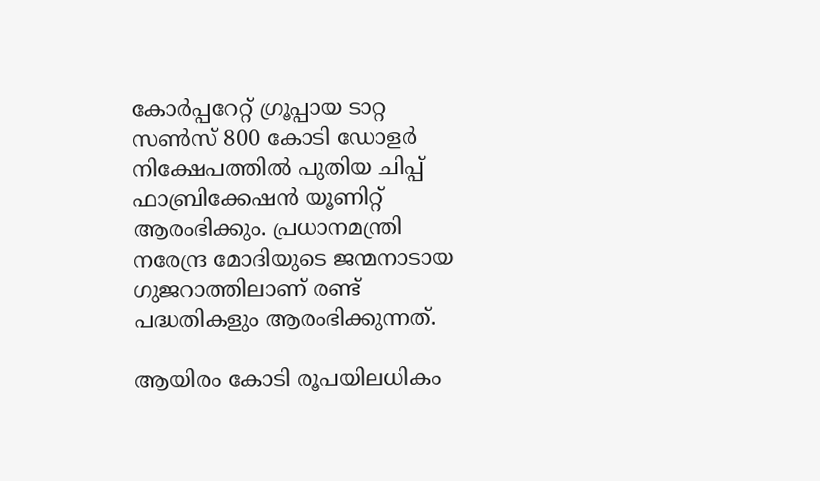കോർപ്പറേറ്റ് ഗ്രൂപ്പായ ടാറ്റ സൺസ് 800 കോടി ഡോളർ നിക്ഷേപത്തിൽ പുതിയ ചിപ്പ് ഫാബ്രിക്കേഷൻ യൂണിറ്റ് ആരംഭിക്കും. പ്രധാനമന്ത്രി നരേന്ദ്ര മോദിയുടെ ജന്മനാടായ ഗുജറാത്തിലാണ് രണ്ട് പദ്ധതികളും ആരംഭിക്കുന്നത്.

ആയിരം കോടി രൂപയിലധികം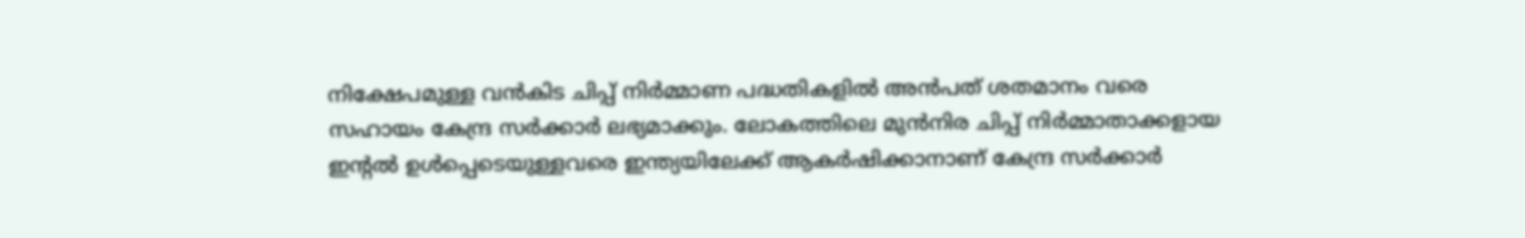നിക്ഷേപമുള്ള വൻകിട ചിപ്പ് നിർമ്മാണ പദ്ധതികളിൽ അൻപത് ശതമാനം വരെ സഹായം കേന്ദ്ര സർക്കാർ ലഭ്യമാക്കും. ലോകത്തിലെ മുൻനിര ചിപ്പ് നിർമ്മാതാക്കളായ ഇന്റൽ ഉൾപ്പെടെയുള്ളവരെ ഇന്ത്യയിലേക്ക് ആകർഷിക്കാനാണ് കേന്ദ്ര സർക്കാർ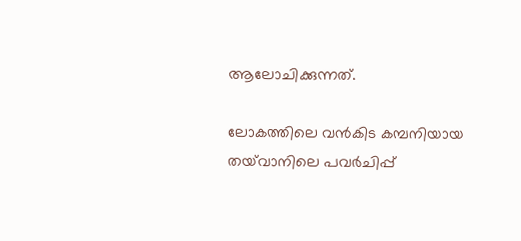ആലോചിക്കുന്നത്.

ലോകത്തിലെ വൻകിട കമ്പനിയായ തയ്‌വാനിലെ പവർചിപ്പ്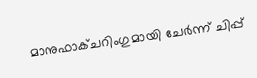മാനുഫാക്ചറിംഗുമായി ചേർന്ന് ചിപ്പ്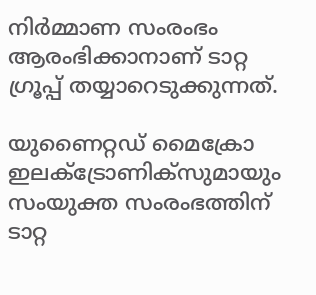നിർമ്മാണ സംരംഭം ആരംഭിക്കാനാണ് ടാറ്റ ഗ്രൂപ്പ് തയ്യാറെടുക്കുന്നത്.

യുണൈറ്റഡ് മൈക്രോ ഇലക്ട്രോണിക്സുമായും സംയുക്ത സംരംഭത്തിന് ടാറ്റ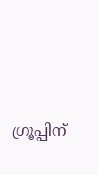ഗ്രൂപ്പിന്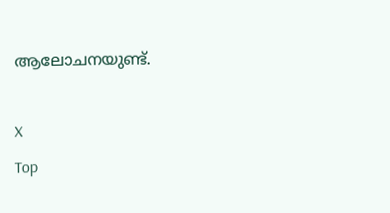ആലോചനയുണ്ട്.

X
Top